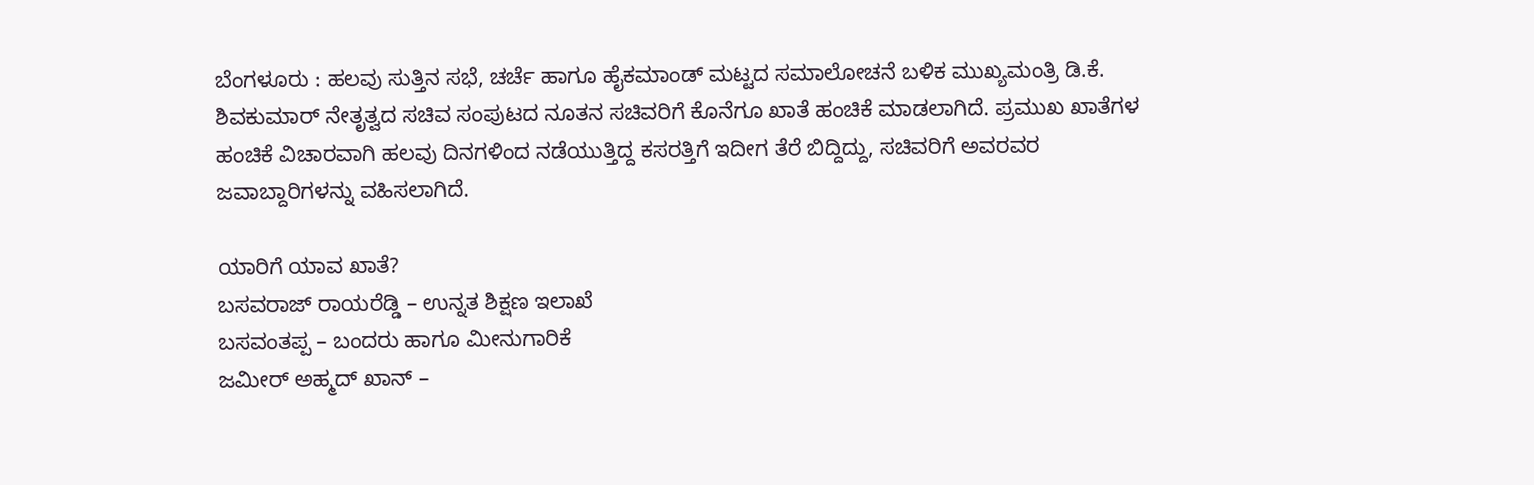ಬೆಂಗಳೂರು : ಹಲವು ಸುತ್ತಿನ ಸಭೆ, ಚರ್ಚೆ ಹಾಗೂ ಹೈಕಮಾಂಡ್ ಮಟ್ಟದ ಸಮಾಲೋಚನೆ ಬಳಿಕ ಮುಖ್ಯಮಂತ್ರಿ ಡಿ.ಕೆ. ಶಿವಕುಮಾರ್ ನೇತೃತ್ವದ ಸಚಿವ ಸಂಪುಟದ ನೂತನ ಸಚಿವರಿಗೆ ಕೊನೆಗೂ ಖಾತೆ ಹಂಚಿಕೆ ಮಾಡಲಾಗಿದೆ. ಪ್ರಮುಖ ಖಾತೆಗಳ ಹಂಚಿಕೆ ವಿಚಾರವಾಗಿ ಹಲವು ದಿನಗಳಿಂದ ನಡೆಯುತ್ತಿದ್ದ ಕಸರತ್ತಿಗೆ ಇದೀಗ ತೆರೆ ಬಿದ್ದಿದ್ದು, ಸಚಿವರಿಗೆ ಅವರವರ ಜವಾಬ್ದಾರಿಗಳನ್ನು ವಹಿಸಲಾಗಿದೆ.

ಯಾರಿಗೆ ಯಾವ ಖಾತೆ?
ಬಸವರಾಜ್ ರಾಯರೆಡ್ಡಿ – ಉನ್ನತ ಶಿಕ್ಷಣ ಇಲಾಖೆ
ಬಸವಂತಪ್ಪ – ಬಂದರು ಹಾಗೂ ಮೀನುಗಾರಿಕೆ
ಜಮೀರ್ ಅಹ್ಮದ್ ಖಾನ್ –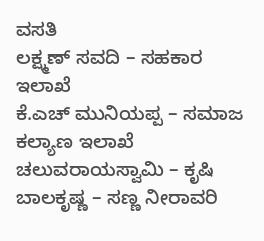ವಸತಿ
ಲಕ್ಷ್ಮಣ್ ಸವದಿ – ಸಹಕಾರ ಇಲಾಖೆ
ಕೆ.ಎಚ್ ಮುನಿಯಪ್ಪ – ಸಮಾಜ ಕಲ್ಯಾಣ ಇಲಾಖೆ
ಚಲುವರಾಯಸ್ವಾಮಿ – ಕೃಷಿ
ಬಾಲಕೃಷ್ಣ – ಸಣ್ಣ ನೀರಾವರಿ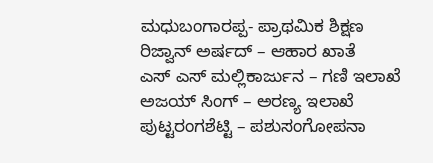ಮಧುಬಂಗಾರಪ್ಪ- ಪ್ರಾಥಮಿಕ ಶಿಕ್ಷಣ
ರಿಜ್ವಾನ್ ಅರ್ಷದ್ – ಆಹಾರ ಖಾತೆ
ಎಸ್ ಎಸ್ ಮಲ್ಲಿಕಾರ್ಜುನ – ಗಣಿ ಇಲಾಖೆ
ಅಜಯ್ ಸಿಂಗ್ – ಅರಣ್ಯ ಇಲಾಖೆ
ಪುಟ್ಟರಂಗಶೆಟ್ಟಿ – ಪಶುಸಂಗೋಪನಾ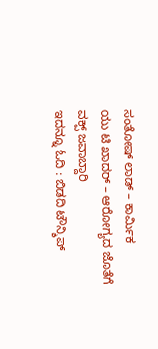ಸಂತೋಷ್ ಲಾಡ್ – ಕಾರ್ಮಿಕ
ಯು ಟಿ ಖಾದರ್ – ಆರೋಗ್ಯದ ಜೊತೆಗೆ ವಕ್ಪ್ ಜವಾಬ್ದಾರಿ
ಇದನ್ನೂ ಓದಿ : ಬಿಡದಿ ಟೌನ್ಶಿಪ್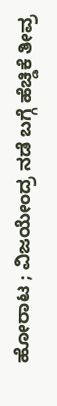ಹೋರಾಟ ; ವಿಜಯೇಂದ್ರ ನಡೆ ಬಗ್ಗೆ ಹೆಚ್ಡಿಕೆ ತೀವ್ರ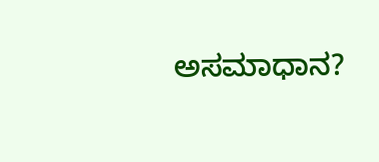ಅಸಮಾಧಾನ?